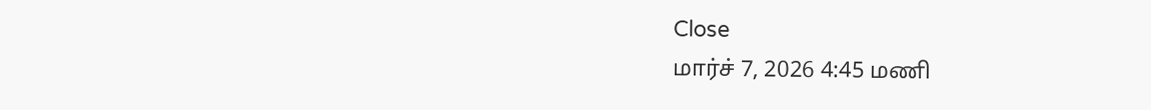Close
மார்ச் 7, 2026 4:45 மணி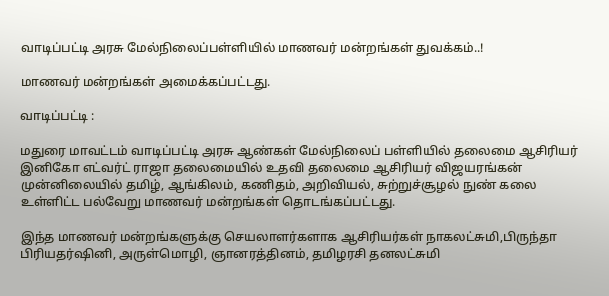வாடிப்பட்டி அரசு மேல்நிலைப்பள்ளியில் மாணவர் மன்றங்கள் துவக்கம்..!

மாணவர் மன்றங்கள் அமைக்கப்பட்டது.

வாடிப்பட்டி :

மதுரை மாவட்டம் வாடிப்பட்டி அரசு ஆண்கள் மேல்நிலைப் பள்ளியில் தலைமை ஆசிரியர் இனிகோ எட்வர்ட் ராஜா தலைமையில் உதவி தலைமை ஆசிரியர் விஜயரங்கன் முன்னிலையில் தமிழ், ஆங்கிலம், கணிதம், அறிவியல், சுற்றுச்சூழல் நுண் கலை உள்ளிட்ட பல்வேறு மாணவர் மன்றங்கள் தொடங்கப்பட்டது.

இந்த மாணவர் மன்றங்களுக்கு செயலாளர்களாக ஆசிரியர்கள் நாகலட்சுமி,பிருந்தா பிரியதர்ஷினி, அருள்மொழி, ஞானரத்தினம், தமிழரசி தனலட்சுமி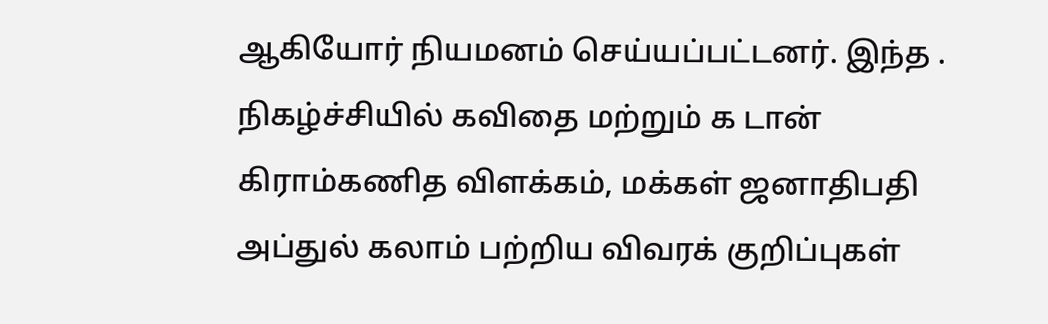ஆகியோர் நியமனம் செய்யப்பட்டனர். இந்த . நிகழ்ச்சியில் கவிதை மற்றும் க டான் கிராம்கணித விளக்கம், மக்கள் ஜனாதிபதி அப்துல் கலாம் பற்றிய விவரக் குறிப்புகள்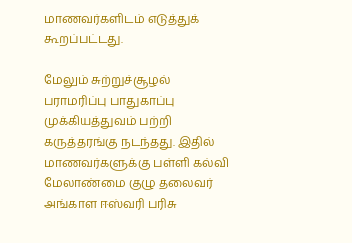மாணவர்களிடம் எடுத்துக் கூறப்பட்டது.

மேலும் சுற்றுச்சூழல் பராமரிப்பு பாதுகாப்பு முக்கியத்துவம் பற்றி கருத்தரங்கு நடந்தது. இதில் மாணவர்களுக்கு பள்ளி கல்வி மேலாண்மை குழு தலைவர் அங்காள ஈஸ்வரி பரிசு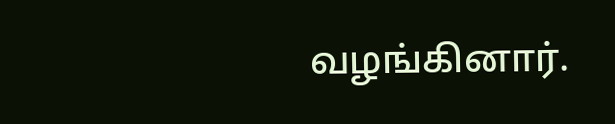வழங்கினார்.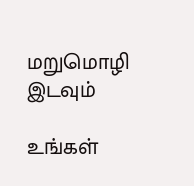மறுமொழி இடவும்

உங்கள்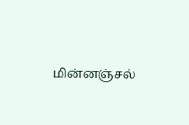மின்னஞ்சல்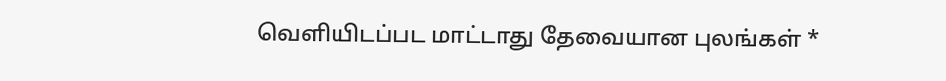வெளியிடப்பட மாட்டாது தேவையான புலங்கள் *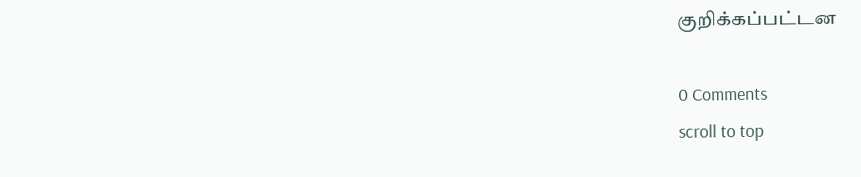குறிக்கப்பட்டன

0 Comments
scroll to top